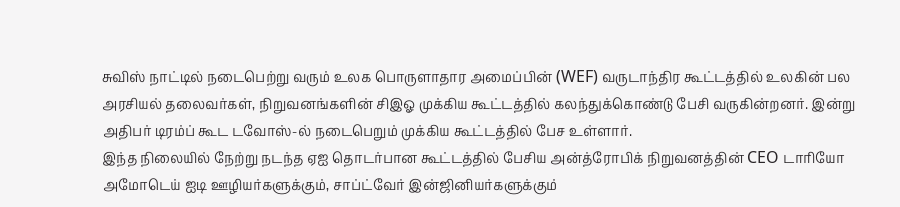சுவிஸ் நாட்டில் நடைபெற்று வரும் உலக பொருளாதார அமைப்பின் (WEF) வருடாந்திர கூட்டத்தில் உலகின் பல அரசியல் தலைவர்கள், நிறுவனங்களின் சிஇஓ முக்கிய கூட்டத்தில் கலந்துக்கொண்டு பேசி வருகின்றனர். இன்று அதிபர் டிரம்ப் கூட டவோஸ்-ல் நடைபெறும் முக்கிய கூட்டத்தில் பேச உள்ளார்.
இந்த நிலையில் நேற்று நடந்த ஏஐ தொடர்பான கூட்டத்தில் பேசிய அன்த்ரோபிக் நிறுவனத்தின் CEO டாரியோ அமோடெய் ஐடி ஊழியர்களுக்கும், சாப்ட்வேர் இன்ஜினியர்களுக்கும்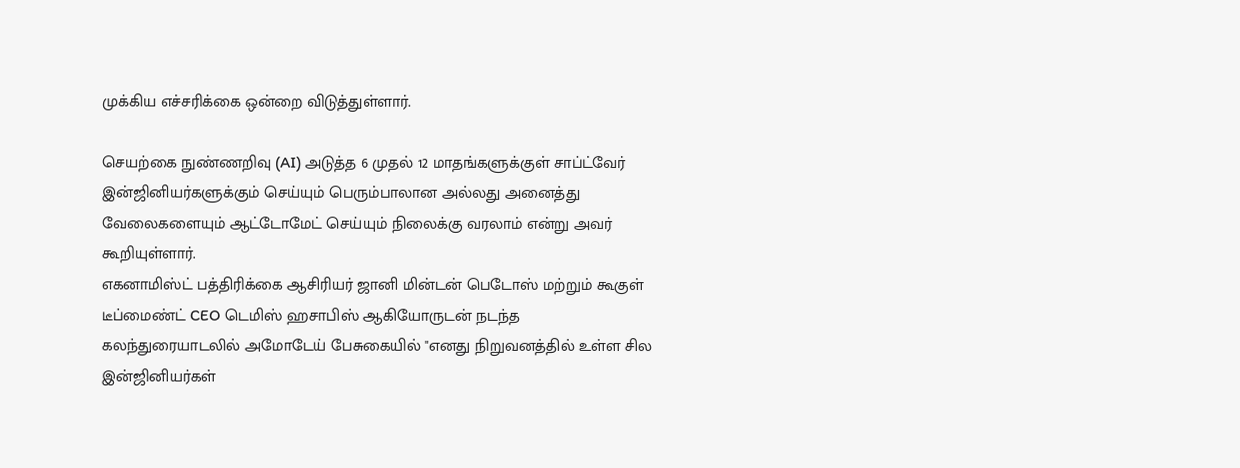முக்கிய எச்சரிக்கை ஒன்றை விடுத்துள்ளார்.

செயற்கை நுண்ணறிவு (AI) அடுத்த 6 முதல் 12 மாதங்களுக்குள் சாப்ட்வேர் இன்ஜினியர்களுக்கும் செய்யும் பெரும்பாலான அல்லது அனைத்து வேலைகளையும் ஆட்டோமேட் செய்யும் நிலைக்கு வரலாம் என்று அவர் கூறியுள்ளார்.
எகனாமிஸ்ட் பத்திரிக்கை ஆசிரியர் ஜானி மின்டன் பெடோஸ் மற்றும் கூகுள் டீப்மைண்ட் CEO டெமிஸ் ஹசாபிஸ் ஆகியோருடன் நடந்த கலந்துரையாடலில் அமோடேய் பேசுகையில் "எனது நிறுவனத்தில் உள்ள சில இன்ஜினியர்கள்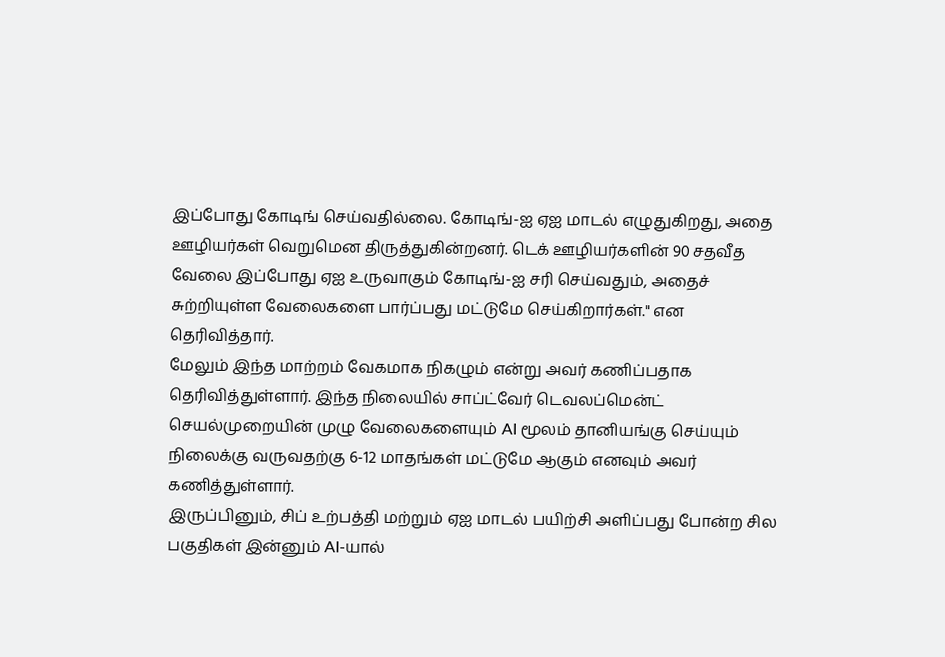இப்போது கோடிங் செய்வதில்லை. கோடிங்-ஐ ஏஐ மாடல் எழுதுகிறது, அதை ஊழியர்கள் வெறுமென திருத்துகின்றனர். டெக் ஊழியர்களின் 90 சதவீத வேலை இப்போது ஏஐ உருவாகும் கோடிங்-ஐ சரி செய்வதும், அதைச் சுற்றியுள்ள வேலைகளை பார்ப்பது மட்டுமே செய்கிறார்கள்." என தெரிவித்தார்.
மேலும் இந்த மாற்றம் வேகமாக நிகழும் என்று அவர் கணிப்பதாக தெரிவித்துள்ளார். இந்த நிலையில் சாப்ட்வேர் டெவலப்மென்ட் செயல்முறையின் முழு வேலைகளையும் AI மூலம் தானியங்கு செய்யும் நிலைக்கு வருவதற்கு 6-12 மாதங்கள் மட்டுமே ஆகும் எனவும் அவர் கணித்துள்ளார்.
இருப்பினும், சிப் உற்பத்தி மற்றும் ஏஐ மாடல் பயிற்சி அளிப்பது போன்ற சில பகுதிகள் இன்னும் AI-யால்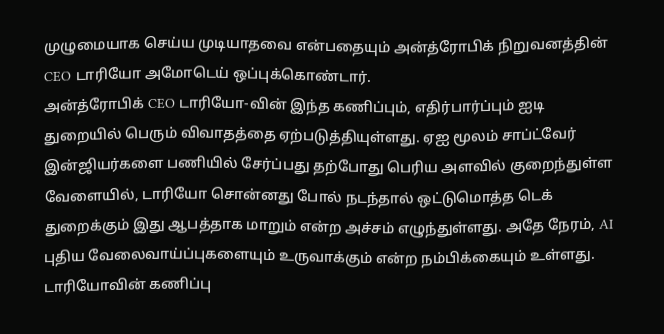முழுமையாக செய்ய முடியாதவை என்பதையும் அன்த்ரோபிக் நிறுவனத்தின் CEO டாரியோ அமோடெய் ஒப்புக்கொண்டார்.
அன்த்ரோபிக் CEO டாரியோ-வின் இந்த கணிப்பும், எதிர்பார்ப்பும் ஐடி துறையில் பெரும் விவாதத்தை ஏற்படுத்தியுள்ளது. ஏஐ மூலம் சாப்ட்வேர் இன்ஜியர்களை பணியில் சேர்ப்பது தற்போது பெரிய அளவில் குறைந்துள்ள வேளையில், டாரியோ சொன்னது போல் நடந்தால் ஒட்டுமொத்த டெக் துறைக்கும் இது ஆபத்தாக மாறும் என்ற அச்சம் எழுந்துள்ளது. அதே நேரம், AI புதிய வேலைவாய்ப்புகளையும் உருவாக்கும் என்ற நம்பிக்கையும் உள்ளது.
டாரியோவின் கணிப்பு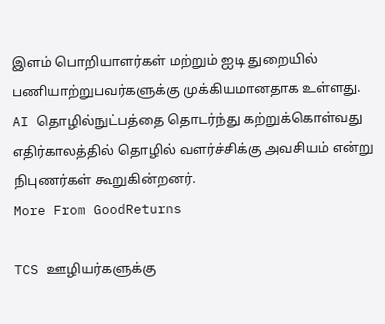இளம் பொறியாளர்கள் மற்றும் ஐடி துறையில் பணியாற்றுபவர்களுக்கு முக்கியமானதாக உள்ளது. AI தொழில்நுட்பத்தை தொடர்ந்து கற்றுக்கொள்வது எதிர்காலத்தில் தொழில் வளர்ச்சிக்கு அவசியம் என்று நிபுணர்கள் கூறுகின்றனர்.
More From GoodReturns

TCS ஊழியர்களுக்கு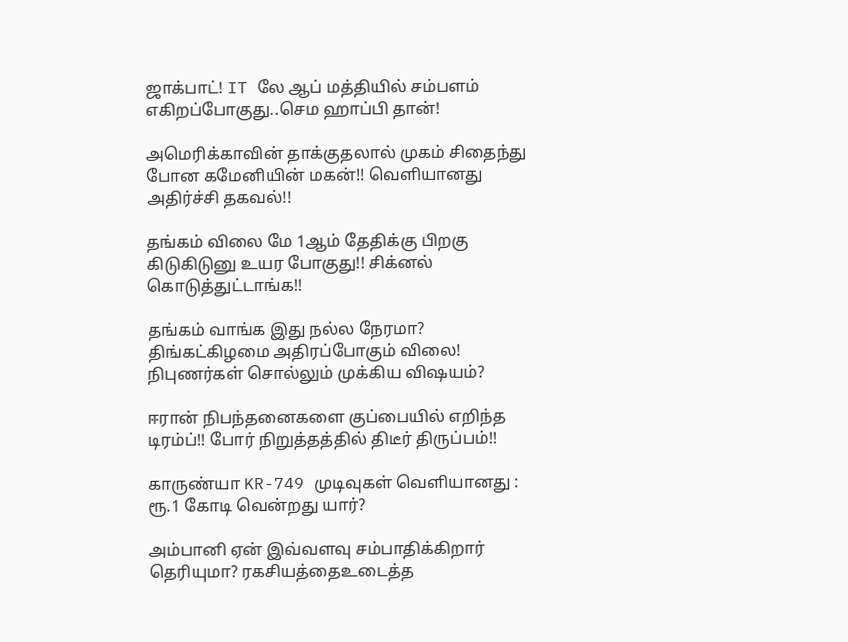ஜாக்பாட்! IT லே ஆப் மத்தியில் சம்பளம் எகிறப்போகுது..செம ஹாப்பி தான்!

அமெரிக்காவின் தாக்குதலால் முகம் சிதைந்து போன கமேனியின் மகன்!! வெளியானது அதிர்ச்சி தகவல்!!

தங்கம் விலை மே 1ஆம் தேதிக்கு பிறகு கிடுகிடுனு உயர போகுது!! சிக்னல் கொடுத்துட்டாங்க!!

தங்கம் வாங்க இது நல்ல நேரமா? திங்கட்கிழமை அதிரப்போகும் விலை! நிபுணர்கள் சொல்லும் முக்கிய விஷயம்?

ஈரான் நிபந்தனைகளை குப்பையில் எறிந்த டிரம்ப்!! போர் நிறுத்தத்தில் திடீர் திருப்பம்!!

காருண்யா KR-749 முடிவுகள் வெளியானது : ரூ.1 கோடி வென்றது யார்?

அம்பானி ஏன் இவ்வளவு சம்பாதிக்கிறார் தெரியுமா? ரகசியத்தைஉடைத்த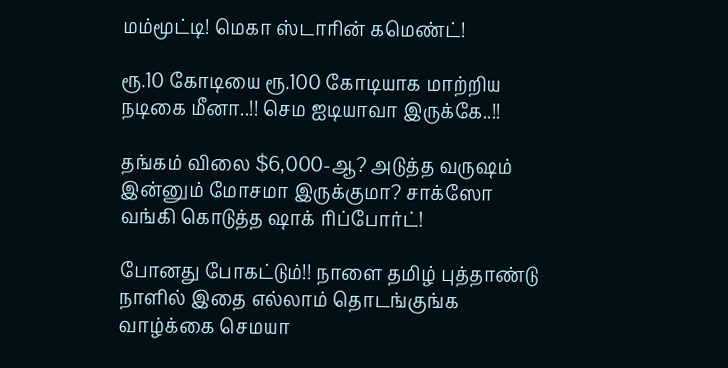மம்மூட்டி! மெகா ஸ்டாரின் கமெண்ட்!

ரூ.10 கோடியை ரூ.100 கோடியாக மாற்றிய நடிகை மீனா..!! செம ஐடியாவா இருக்கே..!!

தங்கம் விலை $6,000-ஆ? அடுத்த வருஷம் இன்னும் மோசமா இருக்குமா? சாக்ஸோ வங்கி கொடுத்த ஷாக் ரிப்போர்ட்!

போனது போகட்டும்!! நாளை தமிழ் புத்தாண்டு நாளில் இதை எல்லாம் தொடங்குங்க வாழ்க்கை செமயா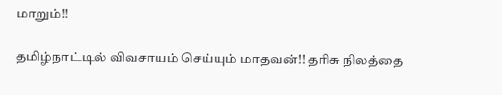மாறும்!!

தமிழ்நாட்டில் விவசாயம் செய்யும் மாதவன்!! தரிசு நிலத்தை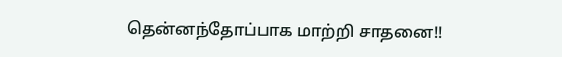தென்னந்தோப்பாக மாற்றி சாதனை!!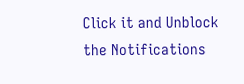Click it and Unblock the Notifications